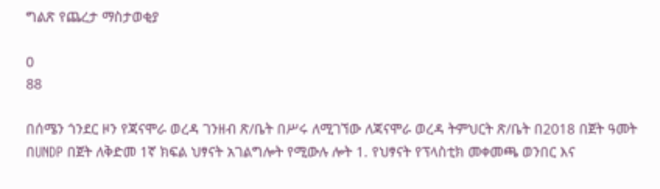ግልጽ የጨረታ ማስታወቂያ

0
88

በሰሜን ጎንደር ዞን የጃናሞራ ወረዳ ገንዘብ ጽ/ቤት በሥሩ ለሚገኘው ለጃናሞራ ወረዳ ትምህርት ጽ/ቤት በ2018 በጀት ዓመት በUNDP በጀት ለቅድመ 1ኛ ክፍል ህፃናት አገልግሎት የሚውሉ ሎት 1. የህፃናት የፕላስቲክ መቀመጫ ወንበር እና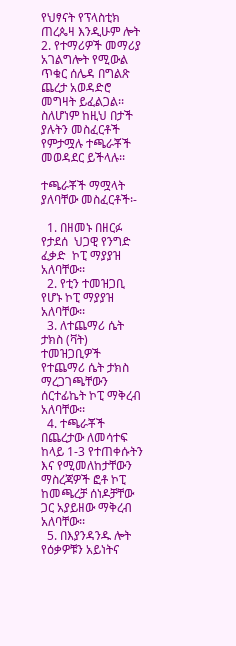የህፃናት የፕላስቲክ ጠረጴዛ እንዲሁም ሎት 2. የተማሪዎች መማሪያ አገልግሎት የሚውል ጥቁር ሰሌዳ በግልጽ ጨረታ አወዳድሮ መግዛት ይፈልጋል፡፡ ስለሆነም ከዚህ በታች ያሉትን መስፈርቶች የምታሟሉ ተጫራቾች መወዳደር ይችላሉ፡፡

ተጫራቾች ማሟላት ያለባቸው መስፈርቶች፡-

  1. በዘመኑ በዘርፉ የታደሰ  ህጋዊ የንግድ ፈቃድ  ኮፒ ማያያዝ  አለባቸው፡፡
  2. የቲን ተመዝጋቢ የሆኑ ኮፒ ማያያዝ አለባቸው፡፡
  3. ለተጨማሪ ሴት ታክስ (ቫት) ተመዝጋቢዎች የተጨማሪ ሴት ታክስ ማረጋገጫቸውን ሰርተፊኬት ኮፒ ማቅረብ አለባቸው፡፡
  4. ተጫራቾች በጨረታው ለመሳተፍ ከላይ 1-3 የተጠቀሱትን እና የሚመለከታቸውን ማስረጃዎች ፎቶ ኮፒ ከመጫረቻ ሰነዶቻቸው ጋር አያይዘው ማቅረብ አለባቸው፡፡
  5. በእያንዳንዱ ሎት የዕቃዎቹን አይነትና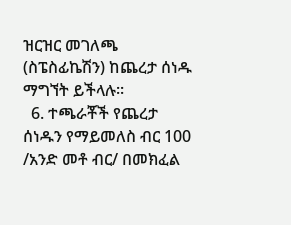ዝርዝር መገለጫ (ስፔስፊኬሽን) ከጨረታ ሰነዱ ማግኘት ይችላሉ፡፡
  6. ተጫራቾች የጨረታ ሰነዱን የማይመለስ ብር 100 /አንድ መቶ ብር/ በመክፈል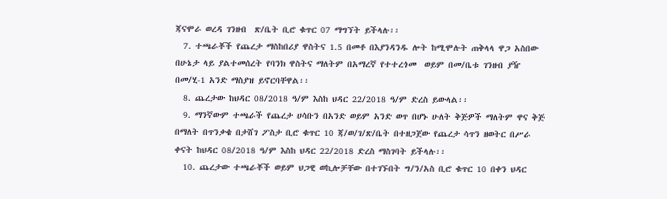ጃናሞራ ወረዳ ገንዘብ  ጽ/ቤት ቢሮ ቁጥር 07 ማግኘት ይችላሉ፡፡
  7. ተጫራቾች የጨረታ ማስከበሪያ ዋስትና 1.5 በመቶ በእያንዳንዱ ሎት ከሚሞሉት ጠቅላላ ዋጋ አስበው በሁኔታ ላይ ያልተመሰረት የባንክ ዋስትና ማለትም በአማረኛ የተተረጎመ  ወይም በመ/ቤቱ ገንዘብ ያዥ በመ/ሂ-1 አንድ ማስያዝ ይኖርባቸዋል፡፡
  8. ጨረታው ከህዳር 08/2018 ዓ/ም እስከ ህዳር 22/2018 ዓ/ም ድረስ ይውላል፡፡
  9. ማንኛውም ተጫራች የጨረታ ሀሳቡን በአንድ ወይም አንድ ወጥ በሆኑ ሁለት ቅጅዎች ማለትም ዋና ቅጅ በማለት በጥንቃቄ በታሸገ ፖስታ ቢሮ ቁጥር 10 ጃ/ወ/ገ/ጽ/ቤት በተዘጋጀው የጨረታ ሳጥን ዘወትር በሥራ ቀናት ከህዳር 08/2018 ዓ/ም እስከ ህዳር 22/2018 ድረስ ማስገባት ይችላሉ፡፡
  10. ጨረታው ተጫራቾች ወይም ህጋዊ ወኪሎቻቸው በተገኙበት ግ/ን/አስ ቢሮ ቁጥር 10 በቀን ህዳር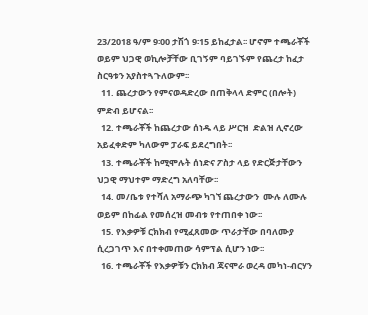23/2018 ዓ/ም 9፡00 ታሽጎ 9፡15 ይከፈታል፡፡ ሆኖም ተጫራቾች ወይም ህጋዊ ወኪሎቻቸው ቢገኝም ባይገኙም የጨረታ ከፈታ ስርዓቱን አያስተጓጉለውም፡፡
  11. ጨረታውን የምናወዳድረው በጠቅላላ ድምር (በሎት) ምድብ ይሆናል፡፡
  12. ተጫራቾች ከጨረታው ሰነዱ ላይ ሥርዝ  ድልዝ ሊኖረው አይፈቀድም ካለውም ፓራፍ ይደረግበት፡፡
  13. ተጫራቾች ከሚሞሉት ሰነድና ፖስታ ላይ የድርጅታቸውን ህጋዊ ማህተም ማድረግ አለባቸው፡፡
  14. መ/ቤቱ የተሻለ አማራጭ ካገኘ ጨረታውን  ሙሉ ለሙሉ ወይም በከፊል የመሰረዝ መብቱ የተጠበቀ ነው፡፡
  15. የእቃዎቹ ርክክብ የሚፈጸመው ጥራታቸው በባለሙያ ሲረጋገጥ እና በተቀመጠው ሳምፕል ሲሆን ነው፡፡
  16. ተጫራቾች የእቃዎቹን ርክክብ ጃናሞራ ወረዳ መካነ-ብርሃን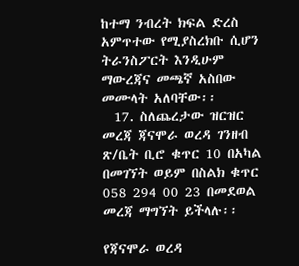ከተማ ንብረት ክፍል ድረስ አምጥተው የሚያስረክቡ ሲሆን ትራንስፖርት እንዲሁም ማውረጃና መጫኛ አስበው መሙላት አለባቸው፡፡
  17. ስለጨረታው ዝርዝር መረጃ ጃናሞራ ወረዳ ገንዘብ ጽ/ቤት ቢሮ ቁጥር 10 በአካል በመገኘት ወይም በስልክ ቁጥር 058 294 00 23 በመደወል መረጃ ማግኘት ይችላሉ፡፡

የጃናሞራ ወረዳ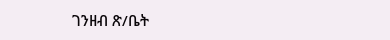ገንዘብ ጽ/ቤት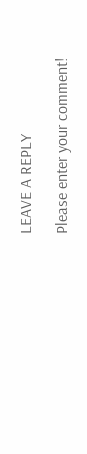LEAVE A REPLY

Please enter your comment!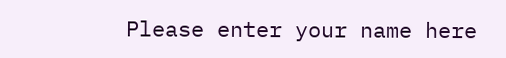Please enter your name here